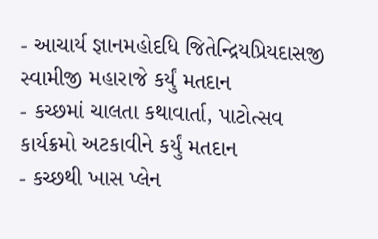- આચાર્ય જ્ઞાનમહોદધિ જિતેન્દ્રિયપ્રિયદાસજી સ્વામીજી મહારાજે કર્યું મતદાન
- કચ્છમાં ચાલતા કથાવાર્તા, પાટોત્સવ કાર્યક્રમો અટકાવીને કર્યું મતદાન
- કચ્છથી ખાસ પ્લેન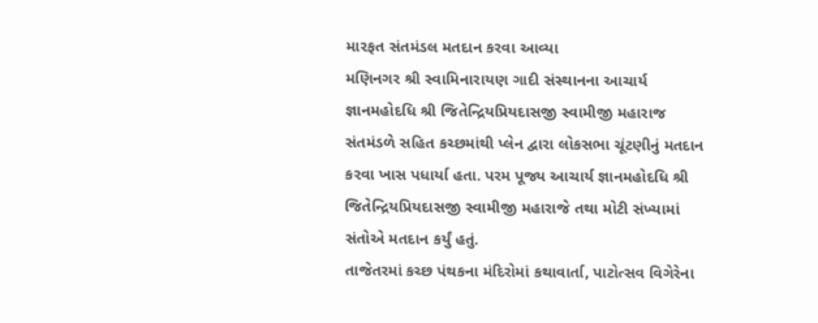મારફત સંતમંડલ મતદાન કરવા આવ્યા
મણિનગર શ્રી સ્વામિનારાયણ ગાદી સંસ્થાનના આચાર્ય જ્ઞાનમહોદધિ શ્રી જિતેન્દ્રિયપ્રિયદાસજી સ્વામીજી મહારાજ સંતમંડળે સહિત કચ્છમાંથી પ્લેન દ્વારા લોકસભા ચૂંટણીનું મતદાન કરવા ખાસ પધાર્યા હતા. પરમ પૂજ્ય આચાર્ય જ્ઞાનમહોદધિ શ્રી જિતેન્દ્રિયપ્રિયદાસજી સ્વામીજી મહારાજે તથા મોટી સંખ્યામાં સંતોએ મતદાન કર્યું હતું.
તાજેતરમાં કચ્છ પંથકના મંદિરોમાં કથાવાર્તા, પાટોત્સવ વિગેરેના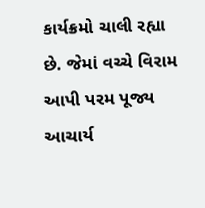કાર્યક્રમો ચાલી રહ્યા છે. જેમાં વચ્ચે વિરામ આપી પરમ પૂજ્ય આચાર્ય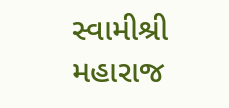સ્વામીશ્રી મહારાજ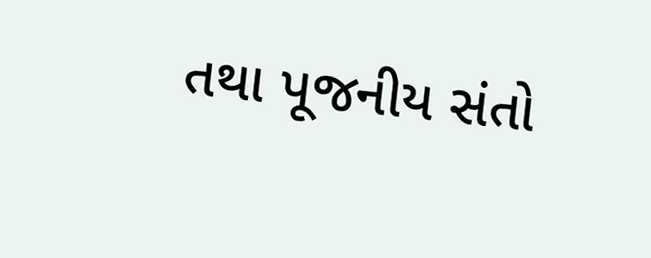તથા પૂજનીય સંતો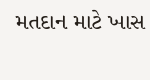મતદાન માટે ખાસ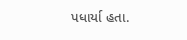પધાર્યા હતા.